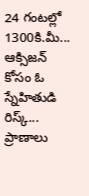24 గంటల్లో 1300కి.మీ... ఆక్సిజన్ కోసం ఓ స్నేహితుడి రిస్క్... ప్రాణాలు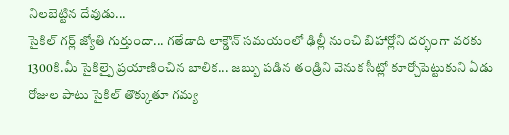నిలబెట్టిన దేవుడు...
సైకిల్ గర్ల్ జ్యోతి గుర్తుందా... గతేడాది లాక్డౌన్ సమయంలో ఢిల్లీ నుంచి బిహార్లోని దర్భంగా వరకు 1300కి.మీ సైకిల్పై ప్రయాణించిన బాలిక... జబ్బు పడిన తండ్రిని వెనుక సీట్లో కూర్చోపెట్టుకుని ఏడు రోజుల పాటు సైకిల్ తొక్కుతూ గమ్య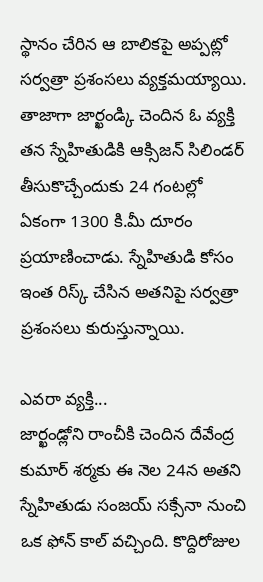స్థానం చేరిన ఆ బాలికపై అప్పట్లో సర్వత్రా ప్రశంసలు వ్యక్తమయ్యాయి. తాజాగా జార్ఖండ్కి చెందిన ఓ వ్యక్తి తన స్నేహితుడికి ఆక్సిజన్ సిలిండర్ తీసుకొచ్చేందుకు 24 గంటల్లో ఏకంగా 1300 కి.మీ దూరం ప్రయాణించాడు. స్నేహితుడి కోసం ఇంత రిస్క్ చేసిన అతనిపై సర్వత్రా ప్రశంసలు కురుస్తున్నాయి.

ఎవరా వ్యక్తి...
జార్ఖండ్లోని రాంచీకి చెందిన దేవేంద్ర కుమార్ శర్మకు ఈ నెల 24న అతని స్నేహితుడు సంజయ్ సక్సేనా నుంచి ఒక ఫోన్ కాల్ వచ్చింది. కొద్దిరోజుల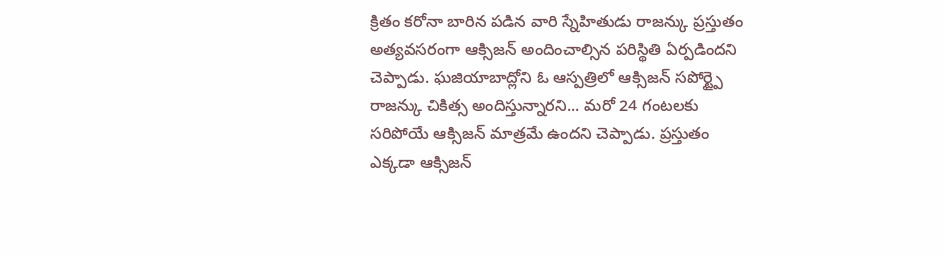క్రితం కరోనా బారిన పడిన వారి స్నేహితుడు రాజన్కు ప్రస్తుతం అత్యవసరంగా ఆక్సిజన్ అందించాల్సిన పరిస్థితి ఏర్పడిందని చెప్పాడు. ఘజియాబాద్లోని ఓ ఆస్పత్రిలో ఆక్సిజన్ సపోర్ట్పై రాజన్కు చికిత్స అందిస్తున్నారని... మరో 24 గంటలకు సరిపోయే ఆక్సిజన్ మాత్రమే ఉందని చెప్పాడు. ప్రస్తుతం ఎక్కడా ఆక్సిజన్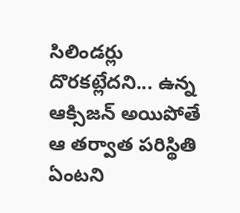సిలిండర్లు దొరకట్లేదని... ఉన్న ఆక్సిజన్ అయిపోతే ఆ తర్వాత పరిస్థితి ఏంటని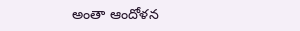అంతా ఆందోళన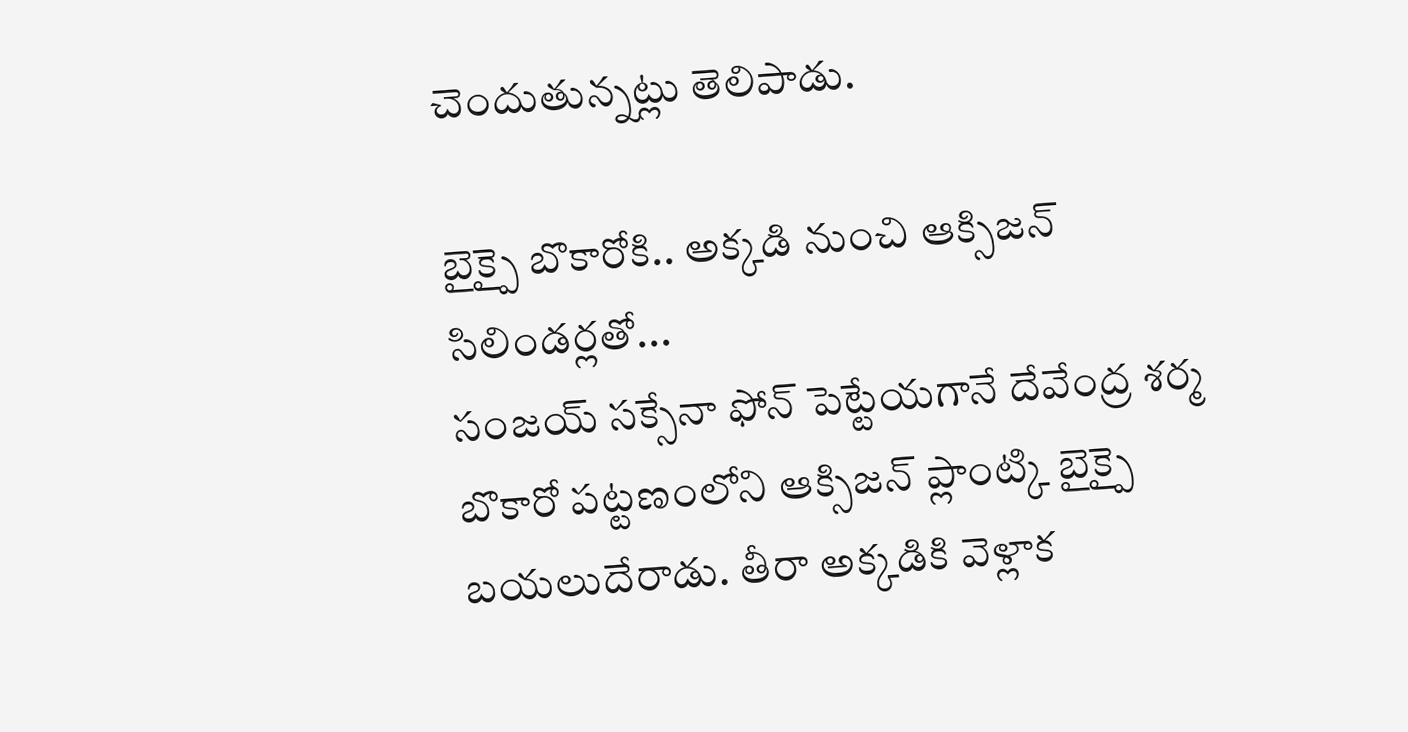చెందుతున్నట్లు తెలిపాడు.

బైక్పై బొకారోకి.. అక్కడి నుంచి ఆక్సిజన్ సిలిండర్లతో...
సంజయ్ సక్సేనా ఫోన్ పెట్టేయగానే దేవేంద్ర శర్మ బొకారో పట్టణంలోని ఆక్సిజన్ ప్లాంట్కి బైక్పై బయలుదేరాడు. తీరా అక్కడికి వెళ్లాక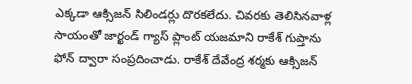ఎక్కడా ఆక్సిజన్ సిలిండర్లు దొరకలేదు. చివరకు తెలిసినవాళ్ల సాయంతో జార్ఖండ్ గ్యాస్ ప్లాంట్ యజమాని రాకేశ్ గుప్తాను ఫోన్ ద్వారా సంప్రదించాడు. రాకేశ్ దేవేంద్ర శర్మకు ఆక్సిజన్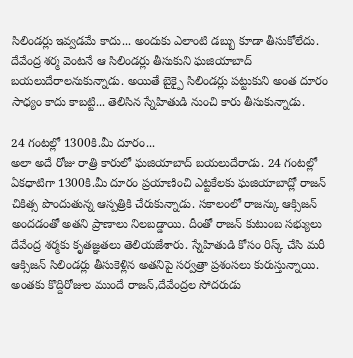సిలిండర్లు ఇవ్వడమే కాదు... అందుకు ఎలాంటి డబ్బు కూడా తీసుకోలేదు. దేవేంద్ర శర్మ వెంటనే ఆ సిలిండర్లు తీసుకుని ఘజియాబాద్ బయలుదేరాలనుకున్నాడు. అయితే బైక్పై సిలిండర్లు పట్టుకుని అంత దూరం సాధ్యం కాదు కాబట్టి... తెలిసిన స్నేహితుడి నుంచి కారు తీసుకున్నాడు.

24 గంటల్లో 1300కి.మీ దూరం...
అలా అదే రోజు రాత్రి కారులో ఘజియాబాద్ బయలుదేరాడు. 24 గంటల్లో ఏకధాటిగా 1300కి.మీ దూరం ప్రయాణించి ఎట్టకేలకు ఘజియాబాద్లో రాజన్ చికిత్స పొందుతున్న ఆస్పత్రికి చేరుకున్నాడు. సకాలంలో రాజన్కు ఆక్సిజన్ అందడంతో అతని ప్రాణాలు నిలబడ్డాయి. దీంతో రాజన్ కుటుంబ సభ్యులు దేవేంద్ర శర్మకు కృతజ్ఞతలు తెలియజేశారు. స్నేహితుడి కోసం రిస్క్ చేసి మరీ ఆక్సిజన్ సిలిండర్లు తీసుకెళ్లిన అతనిపై సర్వత్రా ప్రశంసలు కురుస్తున్నాయి. అంతకు కొద్దిరోజుల ముందే రాజన్,దేవేంద్రల సోదరుడు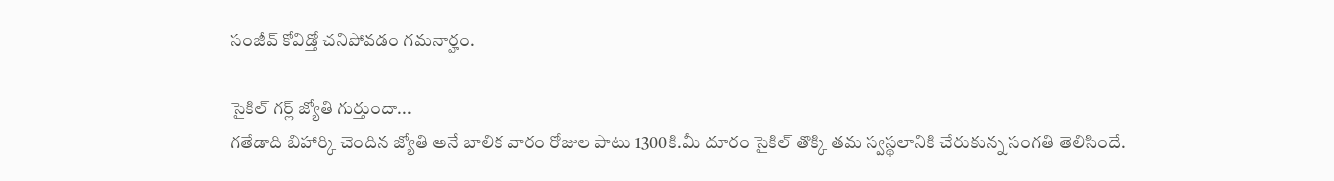సంజీవ్ కోవిడ్తో చనిపోవడం గమనార్హం.

సైకిల్ గర్ల్ జ్యోతి గుర్తుందా...
గతేడాది బిహార్కి చెందిన జ్యోతి అనే బాలిక వారం రోజుల పాటు 1300కి.మీ దూరం సైకిల్ తొక్కి తమ స్వస్థలానికి చేరుకున్న సంగతి తెలిసిందే.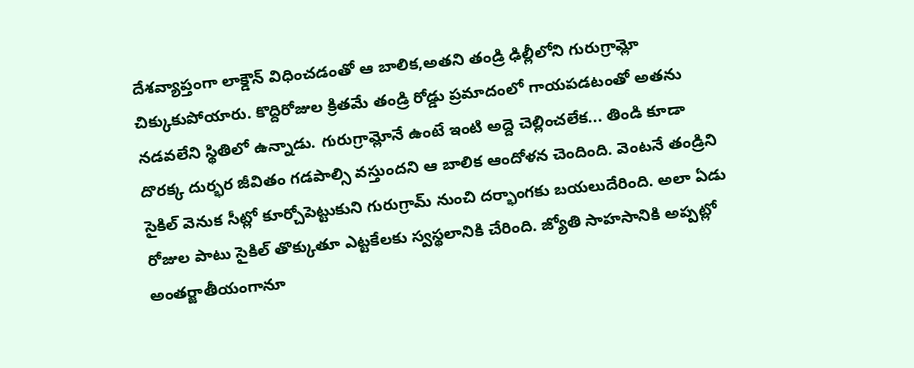దేశవ్యాప్తంగా లాక్డౌన్ విధించడంతో ఆ బాలిక,అతని తండ్రి ఢిల్లీలోని గురుగ్రామ్లో చిక్కుకుపోయారు. కొద్దిరోజుల క్రితమే తండ్రి రోడ్డు ప్రమాదంలో గాయపడటంతో అతను నడవలేని స్థితిలో ఉన్నాడు. గురుగ్రామ్లోనే ఉంటే ఇంటి అద్దె చెల్లించలేక... తిండి కూడా దొరక్క దుర్భర జీవితం గడపాల్సి వస్తుందని ఆ బాలిక ఆందోళన చెందింది. వెంటనే తండ్రిని సైకిల్ వెనుక సీట్లో కూర్చోపెట్టుకుని గురుగ్రామ్ నుంచి దర్భాంగకు బయలుదేరింది. అలా ఏడు రోజుల పాటు సైకిల్ తొక్కుతూ ఎట్టకేలకు స్వస్థలానికి చేరింది. జ్యోతి సాహసానికి అప్పట్లో అంతర్జాతీయంగానూ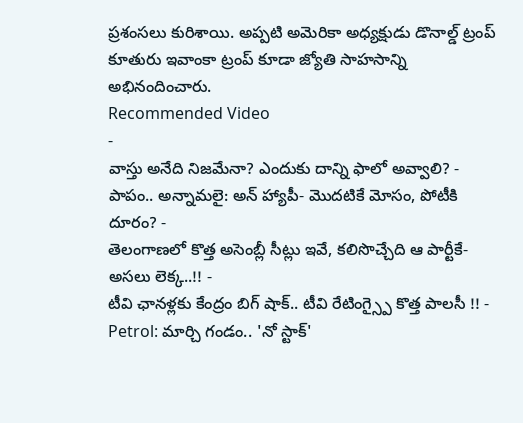ప్రశంసలు కురిశాయి. అప్పటి అమెరికా అధ్యక్షుడు డొనాల్డ్ ట్రంప్ కూతురు ఇవాంకా ట్రంప్ కూడా జ్యోతి సాహసాన్ని అభినందించారు.
Recommended Video
-
వాస్తు అనేది నిజమేనా? ఎందుకు దాన్ని ఫాలో అవ్వాలి? -
పాపం.. అన్నామలై: అన్ హ్యాపీ- మొదటికే మోసం, పోటీకి దూరం? -
తెలంగాణలో కొత్త అసెంబ్లీ సీట్లు ఇవే, కలిసొచ్చేది ఆ పార్టీకే- అసలు లెక్క..!! -
టీవి ఛానళ్లకు కేంద్రం బిగ్ షాక్.. టీవి రేటింగ్స్పై కొత్త పాలసీ !! -
Petrol: మార్చి గండం.. 'నో స్టాక్'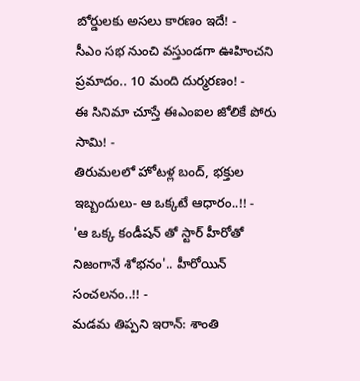బోర్డులకు అసలు కారణం ఇదే! -
సీఎం సభ నుంచి వస్తుండగా ఊహించని ప్రమాదం.. 10 మంది దుర్మరణం! -
ఈ సినిమా చూస్తే ఈఎంఐల జోలికే పోరు సామి! -
తిరుమలలో హోటళ్ల బంద్, భక్తుల ఇబ్బందులు- ఆ ఒక్కటే ఆధారం..!! -
'ఆ ఒక్క కండీషన్ తో స్టార్ హీరోతో నిజంగానే శోభనం'.. హీరోయిన్ సంచలనం..!! -
మడమ తిప్పని ఇరాన్: శాంతి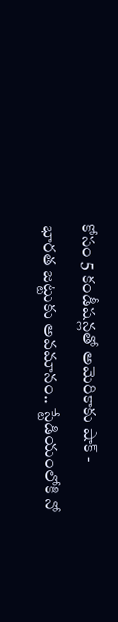కోసం 5 కండీషన్లతో అమెరికాకు షాక్ -
భారత జట్టుకు అవమానం.. స్టేడియంలోకి నో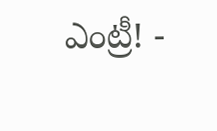ఎంట్రీ! -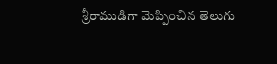శ్రీరాముడిగా మెప్పించిన తెలుగు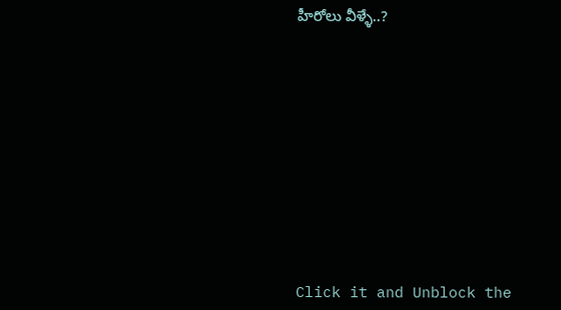హీరోలు వీళ్ళే..?











Click it and Unblock the